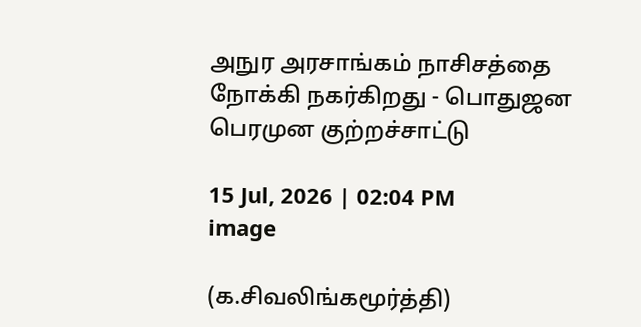அநுர அரசாங்கம் நாசிசத்தை நோக்கி நகர்கிறது - பொதுஜன பெரமுன குற்றச்சாட்டு

15 Jul, 2026 | 02:04 PM
image

(க.சிவலிங்கமூர்த்தி)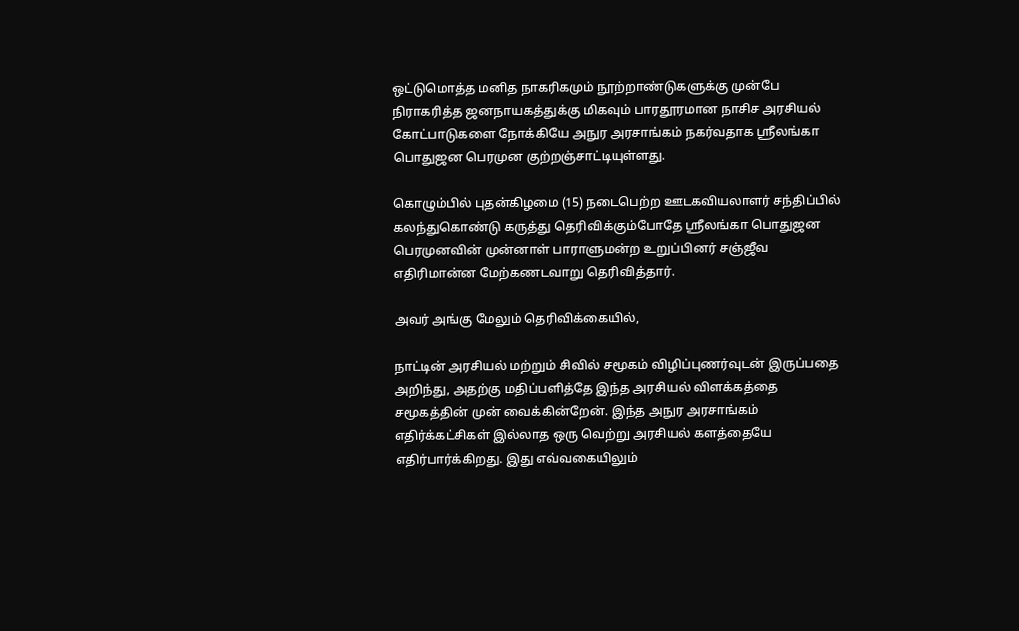ஒட்டுமொத்த மனித நாகரிகமும் நூற்றாண்டுகளுக்கு முன்பே நிராகரித்த ஜனநாயகத்துக்கு மிகவும் பாரதூரமான நாசிச அரசியல் கோட்பாடுகளை நோக்கியே அநுர அரசாங்கம் நகர்வதாக ஸ்ரீலங்கா பொதுஜன பெரமுன குற்றஞ்சாட்டியுள்ளது.

கொழும்பில் புதன்கிழமை (15) நடைபெற்ற ஊடகவியலாளர் சந்திப்பில் கலந்துகொண்டு கருத்து தெரிவிக்கும்போதே ஸ்ரீலங்கா பொதுஜன பெரமுனவின் முன்னாள் பாராளுமன்ற உறுப்பினர் சஞ்ஜீவ எதிரிமான்ன மேற்கணடவாறு தெரிவித்தார்.

அவர் அங்கு மேலும் தெரிவிக்கையில்,

நாட்டின் அரசியல் மற்றும் சிவில் சமூகம் விழிப்புணர்வுடன் இருப்பதை அறிந்து, அதற்கு மதிப்பளித்தே இந்த அரசியல் விளக்கத்தை சமூகத்தின் முன் வைக்கின்றேன். இந்த அநுர அரசாங்கம் எதிர்க்கட்சிகள் இல்லாத ஒரு வெற்று அரசியல் களத்தையே எதிர்பார்க்கிறது. இது எவ்வகையிலும்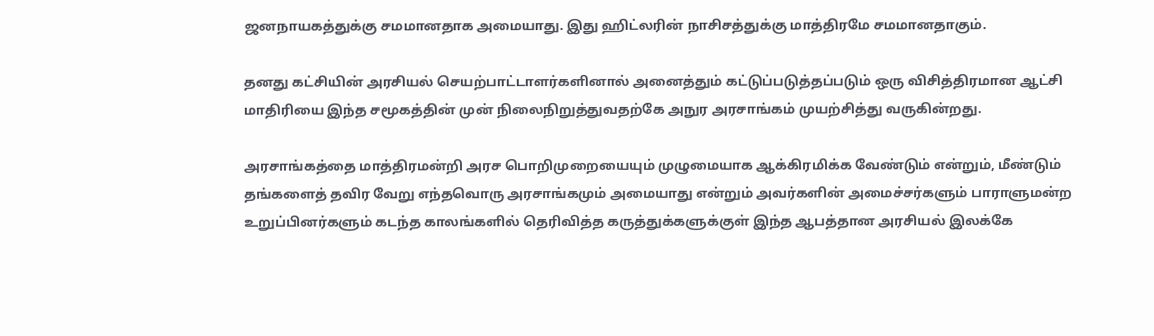ஜனநாயகத்துக்கு சமமானதாக அமையாது. இது ஹிட்லரின் நாசிசத்துக்கு மாத்திரமே சமமானதாகும்.

தனது கட்சியின் அரசியல் செயற்பாட்டாளர்களினால் அனைத்தும் கட்டுப்படுத்தப்படும் ஒரு விசித்திரமான ஆட்சி மாதிரியை இந்த சமூகத்தின் முன் நிலைநிறுத்துவதற்கே அநுர அரசாங்கம் முயற்சித்து வருகின்றது.

அரசாங்கத்தை மாத்திரமன்றி அரச பொறிமுறையையும் முழுமையாக ஆக்கிரமிக்க வேண்டும் என்றும், மீண்டும் தங்களைத் தவிர வேறு எந்தவொரு அரசாங்கமும் அமையாது என்றும் அவர்களின் அமைச்சர்களும் பாராளுமன்ற உறுப்பினர்களும் கடந்த காலங்களில் தெரிவித்த கருத்துக்களுக்குள் இந்த ஆபத்தான அரசியல் இலக்கே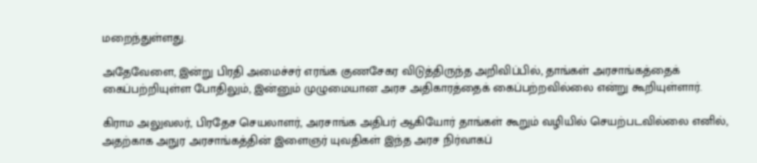மறைந்துள்ளது.

அதேவேளை, இன்று பிரதி அமைச்சர் எரங்க குணசேகர விடுத்திருந்த அறிவிப்பில், தாங்கள் அரசாங்கத்தைக் கைப்பற்றியுள்ள போதிலும், இன்னும் முழுமையான அரச அதிகாரத்தைக் கைப்பற்றவில்லை என்று கூறியுள்ளார்.

கிராம அலுவலர், பிரதேச செயலாளர், அரசாங்க அதிபர் ஆகியோர் தாங்கள் கூறும் வழியில் செயற்படவில்லை எனில், அதற்காக அநுர அரசாங்கத்தின் இளைஞர் யுவதிகள் இந்த அரச நிர்வாகப்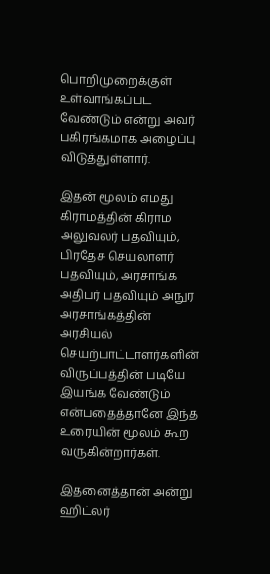பொறிமுறைக்குள் உள்வாங்கப்பட வேண்டும் என்று அவர் பகிரங்கமாக அழைப்பு விடுத்துள்ளார்.

இதன் மூலம் எமது கிராமத்தின் கிராம அலுவலர் பதவியும், பிரதேச செயலாளர் பதவியும், அரசாங்க அதிபர் பதவியும் அநுர அரசாங்கத்தின் அரசியல் செயற்பாட்டாளர்களின் விருப்பத்தின் படியே இயங்க வேண்டும் என்பதைத்தானே இந்த உரையின் மூலம் கூற வருகின்றார்கள்.

இதனைத்தான் அன்று ஹிட்லர்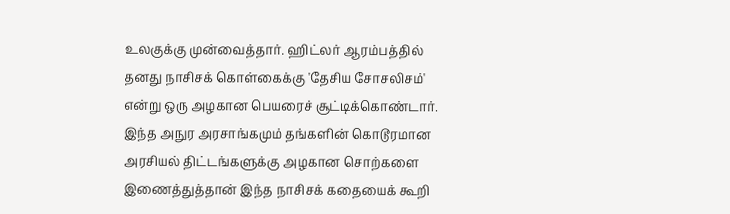உலகுக்கு முன்வைத்தார். ஹிட்லர் ஆரம்பத்தில் தனது நாசிசக் கொள்கைக்கு 'தேசிய சோசலிசம்' என்று ஒரு அழகான பெயரைச் சூட்டிக்கொண்டார். இந்த அநுர அரசாங்கமும் தங்களின் கொடூரமான அரசியல் திட்டங்களுக்கு அழகான சொற்களை இணைத்துத்தான் இந்த நாசிசக் கதையைக் கூறி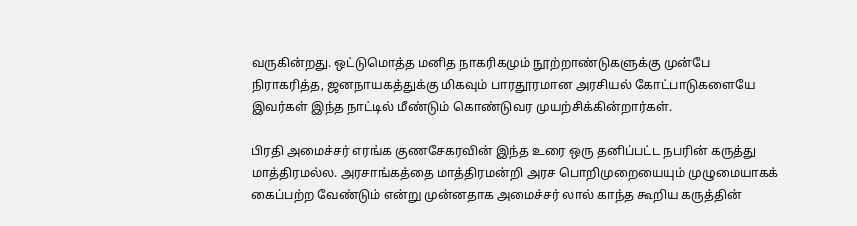வருகின்றது. ஒட்டுமொத்த மனித நாகரிகமும் நூற்றாண்டுகளுக்கு முன்பே நிராகரித்த, ஜனநாயகத்துக்கு மிகவும் பாரதூரமான அரசியல் கோட்பாடுகளையே இவர்கள் இந்த நாட்டில் மீண்டும் கொண்டுவர முயற்சிக்கின்றார்கள்.

பிரதி அமைச்சர் எரங்க குணசேகரவின் இந்த உரை ஒரு தனிப்பட்ட நபரின் கருத்து மாத்திரமல்ல. அரசாங்கத்தை மாத்திரமன்றி அரச பொறிமுறையையும் முழுமையாகக் கைப்பற்ற வேண்டும் என்று முன்னதாக அமைச்சர் லால் காந்த கூறிய கருத்தின்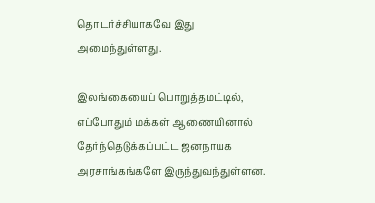தொடர்ச்சியாகவே இது அமைந்துள்ளது.

இலங்கையைப் பொறுத்தமட்டில், எப்போதும் மக்கள் ஆணையினால் தேர்ந்தெடுக்கப்பட்ட ஜனநாயக அரசாங்கங்களே இருந்துவந்துள்ளன.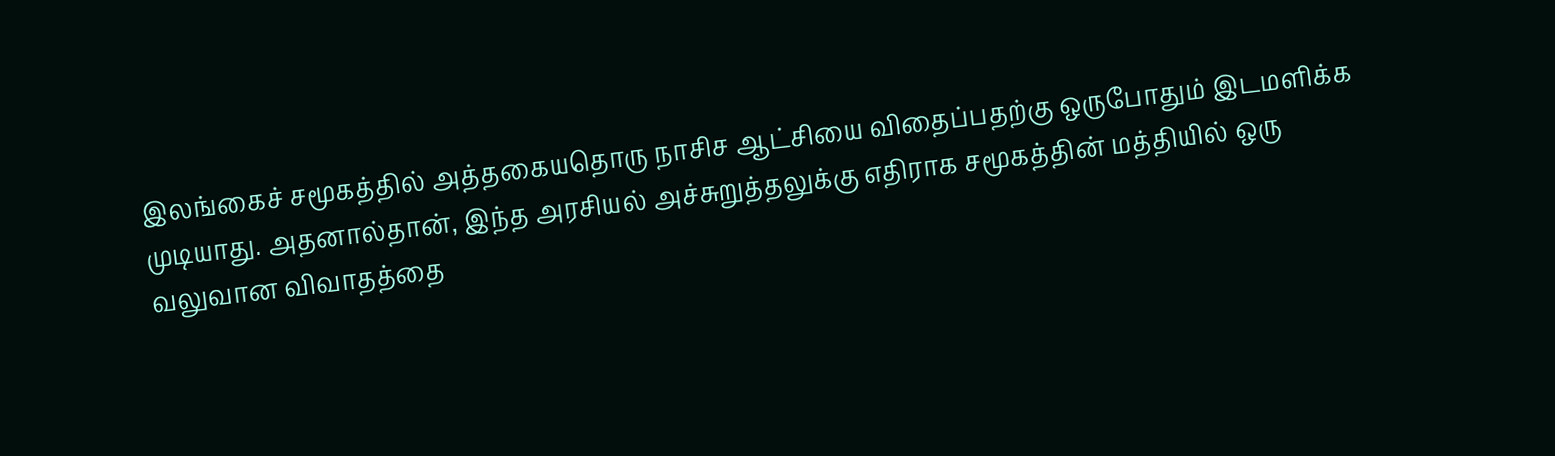இலங்கைச் சமூகத்தில் அத்தகையதொரு நாசிச ஆட்சியை விதைப்பதற்கு ஒருபோதும் இடமளிக்க முடியாது. அதனால்தான், இந்த அரசியல் அச்சுறுத்தலுக்கு எதிராக சமூகத்தின் மத்தியில் ஒரு வலுவான விவாதத்தை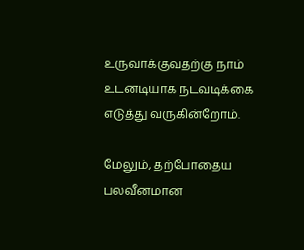உருவாக்குவதற்கு நாம் உடனடியாக நடவடிக்கை எடுத்து வருகின்றோம்.

மேலும், தற்போதைய பலவீனமான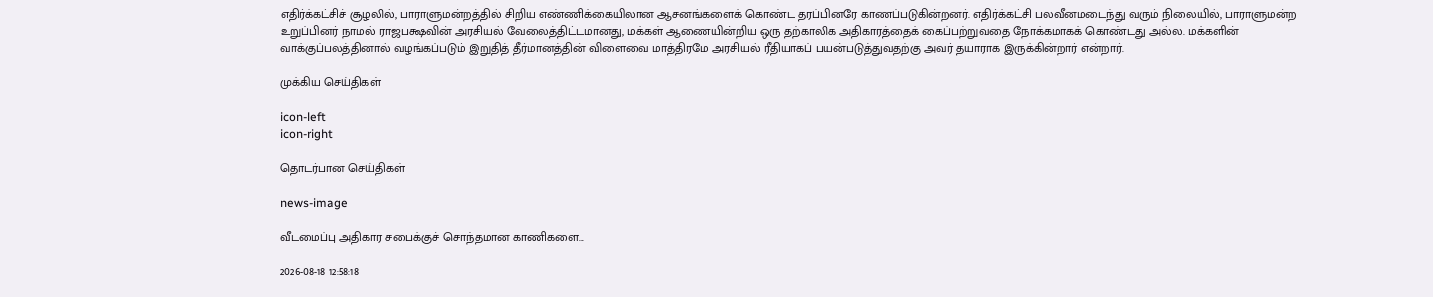எதிர்க்கட்சிச் சூழலில், பாராளுமன்றத்தில் சிறிய எண்ணிக்கையிலான ஆசனங்களைக் கொண்ட தரப்பினரே காணப்படுகின்றனர். எதிர்க்கட்சி பலவீனமடைந்து வரும் நிலையில், பாராளுமன்ற உறுப்பினர் நாமல் ராஜபக்ஷவின் அரசியல் வேலைத்திட்டமானது, மக்கள் ஆணையின்றிய ஒரு தற்காலிக அதிகாரத்தைக் கைப்பற்றுவதை நோக்கமாகக் கொண்டது அல்ல. மக்களின் வாக்குப்பலத்தினால் வழங்கப்படும் இறுதித் தீர்மானத்தின் விளைவை மாத்திரமே அரசியல் ரீதியாகப் பயன்படுத்துவதற்கு அவர் தயாராக இருக்கின்றார் என்றார்.

முக்கிய செய்திகள்

icon-left
icon-right

தொடர்பான செய்திகள்

news-image

வீடமைப்பு அதிகார சபைக்குச் சொந்தமான காணிகளை...

2026-08-18 12:58:18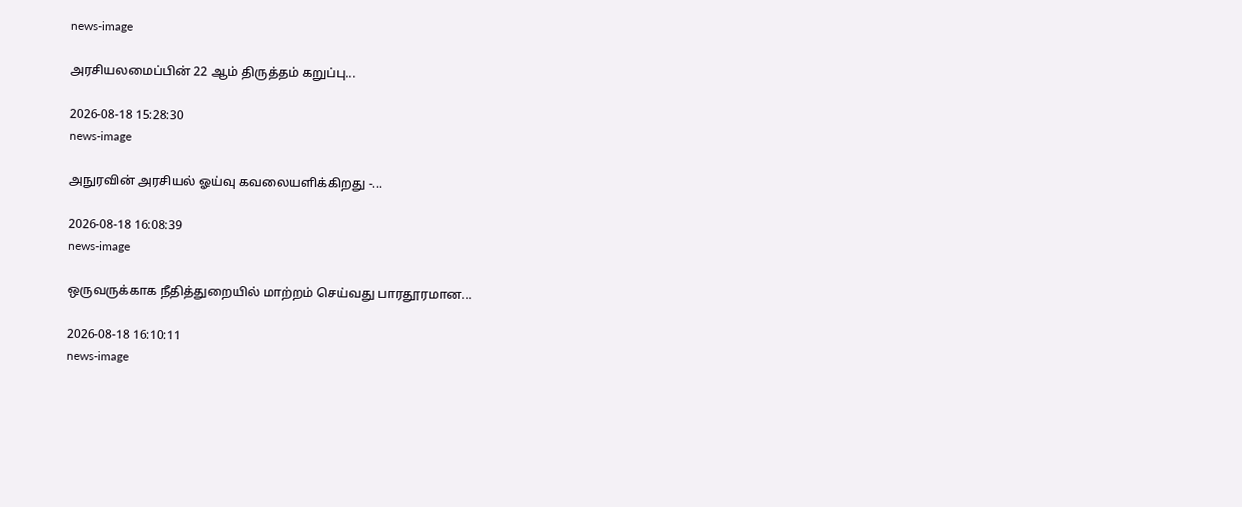news-image

அரசியலமைப்பின் 22 ஆம் திருத்தம் கறுப்பு...

2026-08-18 15:28:30
news-image

அநுரவின் அரசியல் ஓய்வு கவலையளிக்கிறது -...

2026-08-18 16:08:39
news-image

ஒருவருக்காக நீதித்துறையில் மாற்றம் செய்வது பாரதூரமான...

2026-08-18 16:10:11
news-image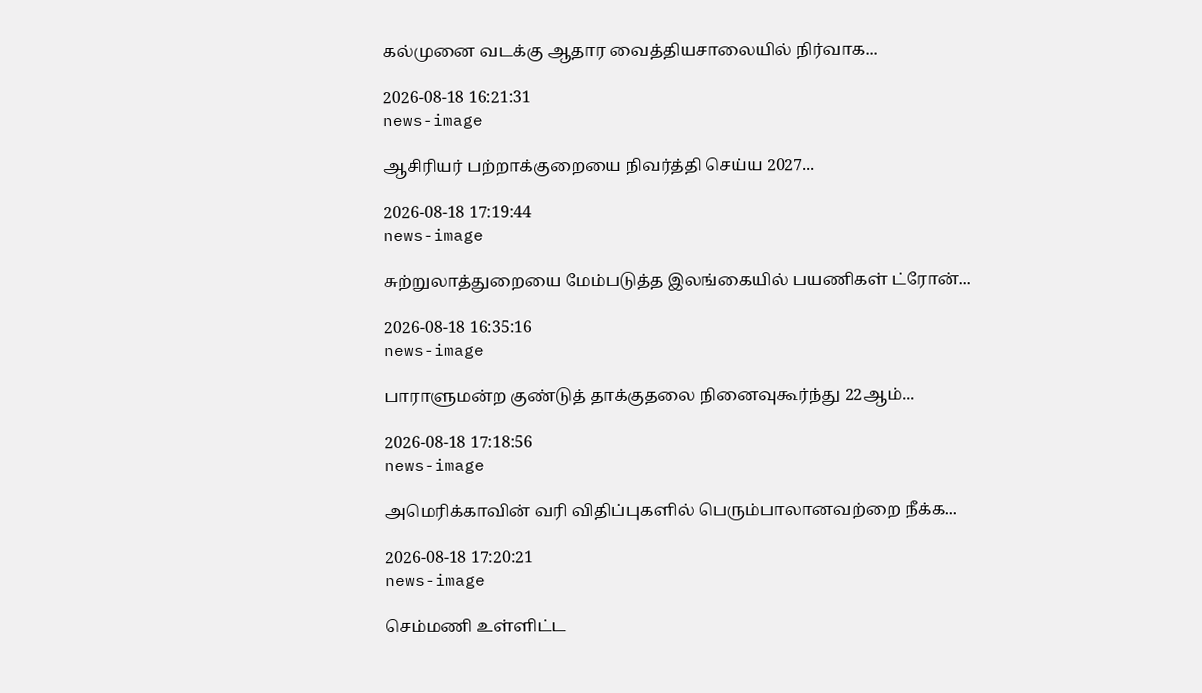கல்முனை வடக்கு ஆதார வைத்தியசாலையில் நிர்வாக...

2026-08-18 16:21:31
news-image

ஆசிரியர் பற்றாக்குறையை நிவர்த்தி செய்ய 2027...

2026-08-18 17:19:44
news-image

சுற்றுலாத்துறையை மேம்படுத்த இலங்கையில் பயணிகள் ட்ரோன்...

2026-08-18 16:35:16
news-image

பாராளுமன்ற குண்டுத் தாக்குதலை நினைவுகூர்ந்து 22ஆம்...

2026-08-18 17:18:56
news-image

அமெரிக்காவின் வரி விதிப்புகளில் பெரும்பாலானவற்றை நீக்க...

2026-08-18 17:20:21
news-image

செம்மணி உள்ளிட்ட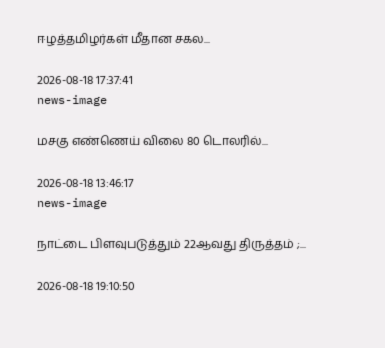ஈழத்தமிழர்கள் மீதான சகல...

2026-08-18 17:37:41
news-image

மசகு எண்ணெய் விலை 80 டொலரில்...

2026-08-18 13:46:17
news-image

நாட்டை பிளவுபடுத்தும் 22ஆவது திருத்தம் ;...

2026-08-18 19:10:50